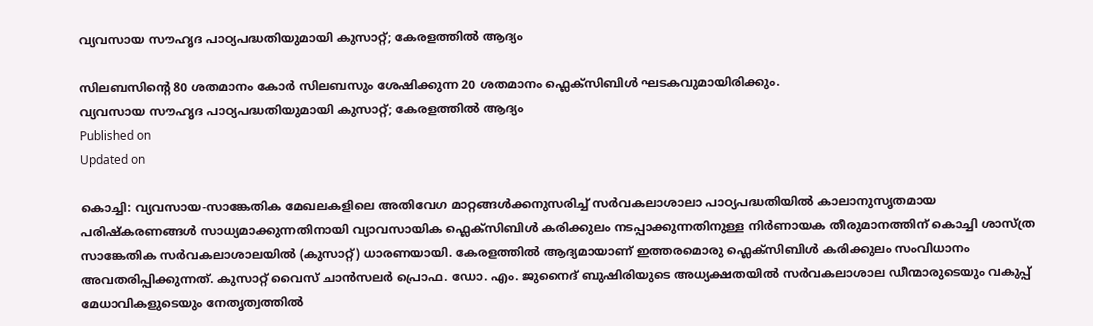വ്യവസായ സൗഹൃദ പാഠ്യപദ്ധതിയുമായി കുസാറ്റ്; കേരളത്തിൽ ആദ്യം

സിലബസിന്റെ 80 ശതമാനം കോർ സിലബസും ശേഷിക്കുന്ന 20 ശതമാനം ഫ്ലെക്സിബിൾ ഘടകവുമായിരിക്കും.
വ്യവസായ സൗഹൃദ പാഠ്യപദ്ധതിയുമായി കുസാറ്റ്; കേരളത്തിൽ ആദ്യം
Published on
Updated on

കൊച്ചി: വ്യവസായ-സാങ്കേതിക മേഖലകളിലെ അതിവേഗ മാറ്റങ്ങൾക്കനുസരിച്ച് സർവകലാശാലാ പാഠ്യപദ്ധതിയിൽ കാലാനുസൃതമായ പരിഷ്‌കരണങ്ങൾ സാധ്യമാക്കുന്നതിനായി വ്യാവസായിക ഫ്ലെക്സിബിൾ കരിക്കുലം നടപ്പാക്കുന്നതിനുള്ള നിർണായക തീരുമാനത്തിന് കൊച്ചി ശാസ്ത്ര സാങ്കേതിക സർവകലാശാലയിൽ (കുസാറ്റ്) ധാരണയായി. കേരളത്തിൽ ആദ്യമായാണ് ഇത്തരമൊരു ഫ്ലെക്സിബിൾ കരിക്കുലം സംവിധാനം അവതരിപ്പിക്കുന്നത്. കുസാറ്റ് വൈസ് ചാൻസലർ പ്രൊഫ. ഡോ. എം. ജുനൈദ് ബുഷിരിയുടെ അധ്യക്ഷതയിൽ സർവകലാശാല ഡീന്മാരുടെയും വകുപ്പ് മേധാവികളുടെയും നേതൃത്വത്തിൽ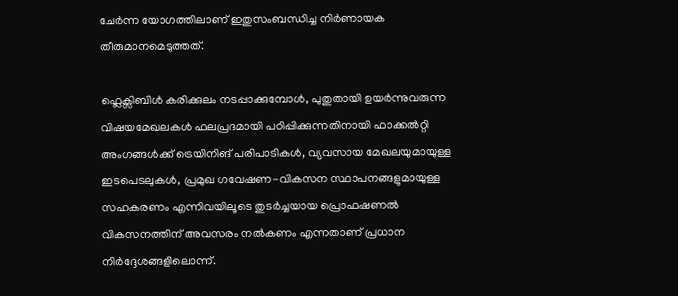ചേർന്ന യോഗത്തിലാണ് ഇതുസംബന്ധിച്ച നിർണായക തീരുമാനമെടുത്തത്.

ഫ്ലെക്സിബിൾ കരിക്കുലം നടപ്പാക്കുമ്പോൾ, പുതുതായി ഉയർന്നുവരുന്ന വിഷയമേഖലകൾ ഫലപ്രദമായി പഠിപ്പിക്കുന്നതിനായി ഫാക്കൽറ്റി അംഗങ്ങൾക്ക് ട്രെയിനിങ് പരിപാടികൾ, വ്യവസായ മേഖലയുമായുള്ള ഇടപെടലുകൾ, പ്രമുഖ ഗവേഷണ-വികസന സ്ഥാപനങ്ങളുമായുള്ള സഹകരണം എന്നിവയിലൂടെ തുടർച്ചയായ പ്രൊഫഷണൽ വികസനത്തിന് അവസരം നൽകണം എന്നതാണ് പ്രധാന നിർദ്ദേശങ്ങളിലൊന്ന്.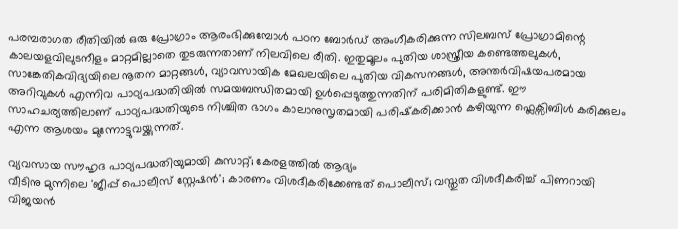പരമ്പരാഗത രീതിയിൽ ഒരു പ്രോഗ്രാം ആരംഭിക്കുമ്പോൾ പഠന ബോർഡ് അംഗീകരിക്കുന്ന സിലബസ് പ്രോഗ്രാമിന്റെ കാലയളവിലുടനീളം മാറ്റമില്ലാതെ തുടരുന്നതാണ് നിലവിലെ രീതി. ഇതുമൂലം പുതിയ ശാസ്ത്രീയ കണ്ടെത്തലുകൾ, സാങ്കേതികവിദ്യയിലെ നൂതന മാറ്റങ്ങൾ, വ്യാവസായിക മേഖലയിലെ പുതിയ വികസനങ്ങൾ, അന്തർവിഷയപരമായ അറിവുകൾ എന്നിവ പാഠ്യപദ്ധതിയിൽ സമയബന്ധിതമായി ഉൾപ്പെടുത്തുന്നതിന് പരിമിതികളുണ്ട്. ഈ സാഹചര്യത്തിലാണ് പാഠ്യപദ്ധതിയുടെ നിശ്ചിത ഭാഗം കാലാനുസൃതമായി പരിഷ്‌കരിക്കാൻ കഴിയുന്ന ഫ്ലെക്സിബിൾ കരിക്കുലം എന്ന ആശയം മുന്നോട്ടുവയ്ക്കുന്നത്.

വ്യവസായ സൗഹൃദ പാഠ്യപദ്ധതിയുമായി കുസാറ്റ്; കേരളത്തിൽ ആദ്യം
വീടിനു മുന്നിലെ 'ജീപ്പ് പൊലീസ് സ്റ്റേഷന്‍'; കാരണം വിശദീകരിക്കേണ്ടത് പൊലീസ്; വസ്തുത വിശദീകരിച്ച് പിണറായി വിജയന്‍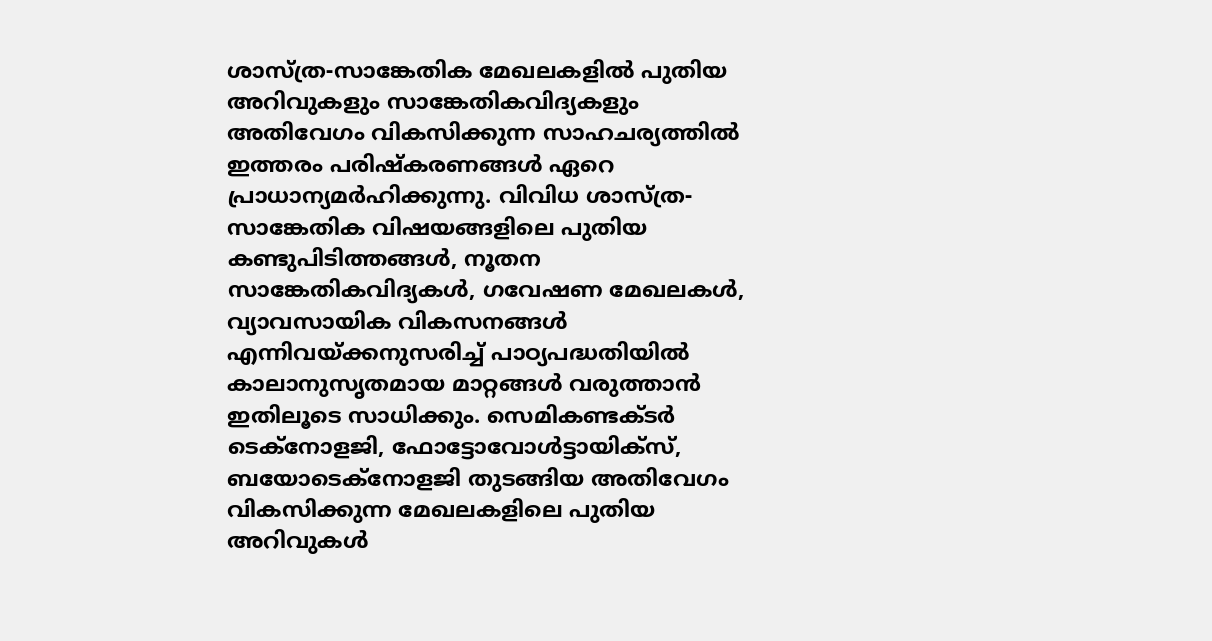ശാസ്ത്ര-സാങ്കേതിക മേഖലകളിൽ പുതിയ അറിവുകളും സാങ്കേതികവിദ്യകളും അതിവേഗം വികസിക്കുന്ന സാഹചര്യത്തിൽ ഇത്തരം പരിഷ്‌കരണങ്ങൾ ഏറെ പ്രാധാന്യമർഹിക്കുന്നു. വിവിധ ശാസ്ത്ര-സാങ്കേതിക വിഷയങ്ങളിലെ പുതിയ കണ്ടുപിടിത്തങ്ങൾ, നൂതന സാങ്കേതികവിദ്യകൾ, ഗവേഷണ മേഖലകൾ, വ്യാവസായിക വികസനങ്ങൾ എന്നിവയ്ക്കനുസരിച്ച് പാഠ്യപദ്ധതിയിൽ കാലാനുസൃതമായ മാറ്റങ്ങൾ വരുത്താൻ ഇതിലൂടെ സാധിക്കും. സെമികണ്ടക്ടർ ടെക്‌നോളജി, ഫോട്ടോവോൾട്ടായിക്‌സ്, ബയോടെക്നോളജി തുടങ്ങിയ അതിവേഗം വികസിക്കുന്ന മേഖലകളിലെ പുതിയ അറിവുകൾ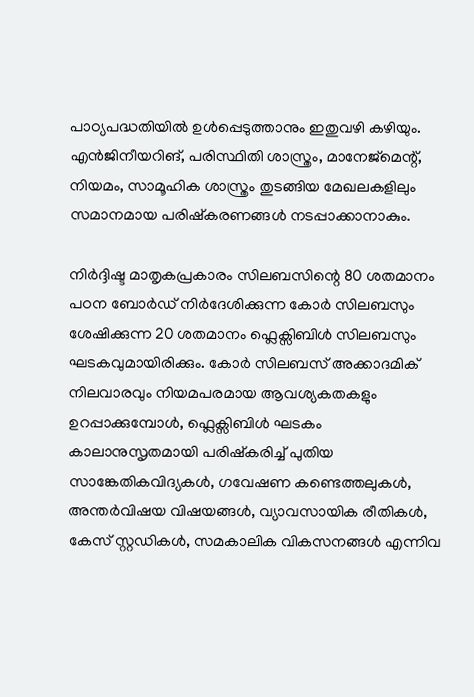പാഠ്യപദ്ധതിയിൽ ഉൾപ്പെടുത്താനും ഇതുവഴി കഴിയും. എൻജിനീയറിങ്, പരിസ്ഥിതി ശാസ്ത്രം, മാനേജ്മെന്റ്, നിയമം, സാമൂഹിക ശാസ്ത്രം തുടങ്ങിയ മേഖലകളിലും സമാനമായ പരിഷ്‌കരണങ്ങൾ നടപ്പാക്കാനാകും.

നിർദ്ദിഷ്ട മാതൃകപ്രകാരം സിലബസിന്റെ 80 ശതമാനം പഠന ബോർഡ് നിർദേശിക്കുന്ന കോർ സിലബസും ശേഷിക്കുന്ന 20 ശതമാനം ഫ്ലെക്സിബിൾ സിലബസും ഘടകവുമായിരിക്കും. കോർ സിലബസ് അക്കാദമിക് നിലവാരവും നിയമപരമായ ആവശ്യകതകളും ഉറപ്പാക്കുമ്പോൾ, ഫ്ലെക്സിബിൾ ഘടകം കാലാനുസൃതമായി പരിഷ്‌കരിച്ച് പുതിയ സാങ്കേതികവിദ്യകൾ, ഗവേഷണ കണ്ടെത്തലുകൾ, അന്തർവിഷയ വിഷയങ്ങൾ, വ്യാവസായിക രീതികൾ, കേസ് സ്റ്റഡികൾ, സമകാലിക വികസനങ്ങൾ എന്നിവ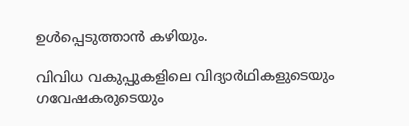ഉൾപ്പെടുത്താൻ കഴിയും.

വിവിധ വകുപ്പുകളിലെ വിദ്യാർഥികളുടെയും ഗവേഷകരുടെയും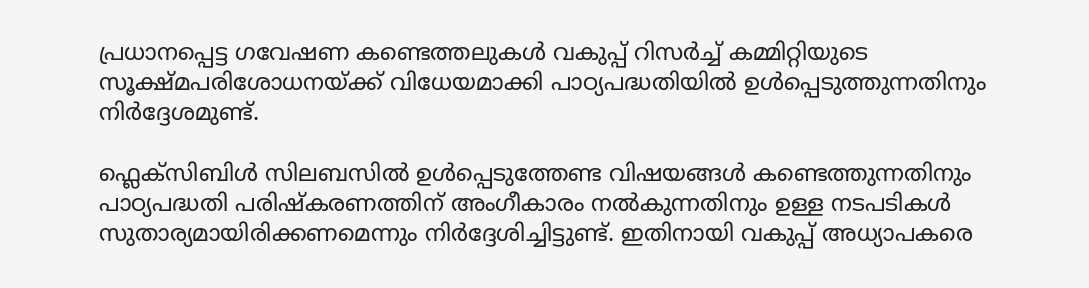പ്രധാനപ്പെട്ട ഗവേഷണ കണ്ടെത്തലുകൾ വകുപ്പ് റിസർച്ച് കമ്മിറ്റിയുടെ സൂക്ഷ്മപരിശോധനയ്ക്ക് വിധേയമാക്കി പാഠ്യപദ്ധതിയിൽ ഉൾപ്പെടുത്തുന്നതിനും നിർദ്ദേശമുണ്ട്.

ഫ്ലെക്സിബിൾ സിലബസിൽ ഉൾപ്പെടുത്തേണ്ട വിഷയങ്ങൾ കണ്ടെത്തുന്നതിനും പാഠ്യപദ്ധതി പരിഷ്‌കരണത്തിന് അംഗീകാരം നൽകുന്നതിനും ഉള്ള നടപടികൾ സുതാര്യമായിരിക്കണമെന്നും നിർദ്ദേശിച്ചിട്ടുണ്ട്. ഇതിനായി വകുപ്പ് അധ്യാപകരെ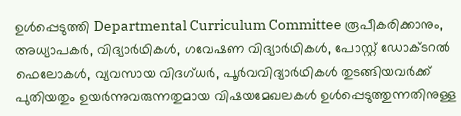ഉൾപ്പെടുത്തി Departmental Curriculum Committee രൂപീകരിക്കാനും, അധ്യാപകർ, വിദ്യാർഥികൾ, ഗവേഷണ വിദ്യാർഥികൾ, പോസ്റ്റ് ഡോക്ടറൽ ഫെലോകൾ, വ്യവസായ വിദഗ്ധർ, പൂർവവിദ്യാർഥികൾ തുടങ്ങിയവർക്ക് പുതിയതും ഉയർന്നുവരുന്നതുമായ വിഷയമേഖലകൾ ഉൾപ്പെടുത്തുന്നതിനുള്ള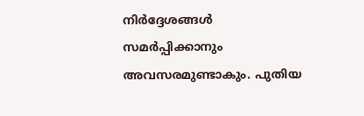നിർദ്ദേശങ്ങൾ സമർപ്പിക്കാനും അവസരമുണ്ടാകും. പുതിയ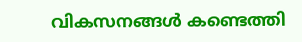വികസനങ്ങൾ കണ്ടെത്തി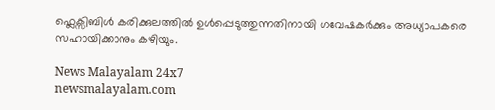ഫ്ലെക്സിബിൾ കരിക്കുലത്തിൽ ഉൾപ്പെടുത്തുന്നതിനായി ഗവേഷകർക്കും അധ്യാപകരെ സഹായിക്കാനും കഴിയും.

News Malayalam 24x7
newsmalayalam.com